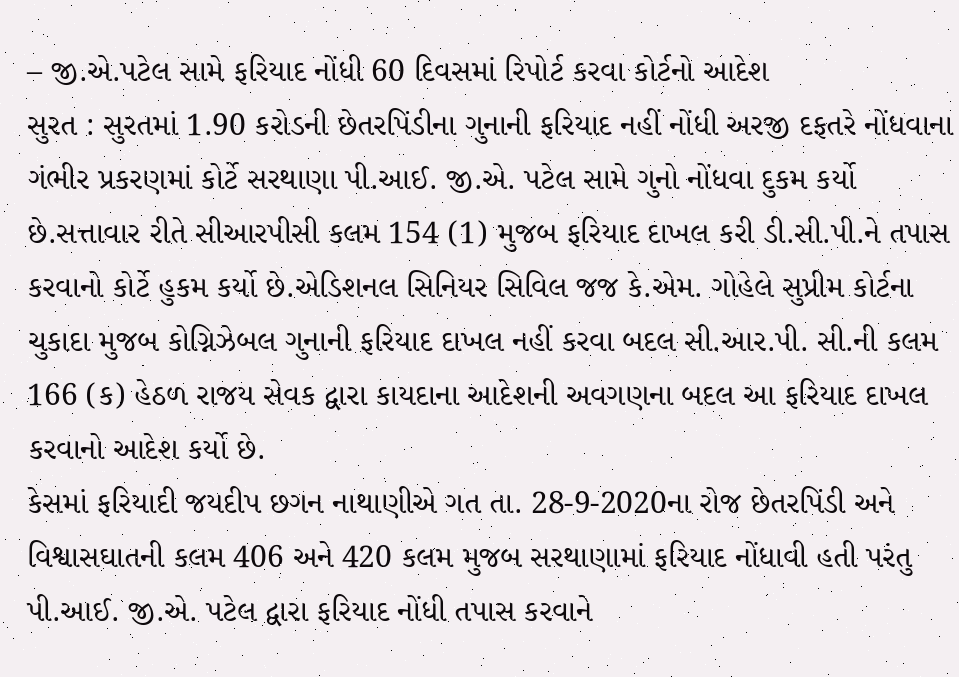– જી.એ.પટેલ સામે ફરિયાદ નોંધી 60 દિવસમાં રિપોર્ટ કરવા કોર્ટનો આદેશ
સુરત : સુરતમાં 1.90 કરોડની છેતરપિંડીના ગુનાની ફરિયાદ નહીં નોંધી અરજી દફતરે નોંધવાના ગંભીર પ્રકરણમાં કોર્ટે સરથાણા પી.આઈ. જી.એ. પટેલ સામે ગુનો નોંધવા દુકમ કર્યો છે.સત્તાવાર રીતે સીઆરપીસી કલમ 154 (1) મુજબ ફરિયાદ દાખલ કરી ડી.સી.પી.ને તપાસ કરવાનો કોર્ટે હુકમ કર્યો છે.એડિશનલ સિનિયર સિવિલ જજ કે.એમ. ગોહેલે સુપ્રીમ કોર્ટના ચુકાદા મુજબ કોગ્નિઝેબલ ગુનાની ફરિયાદ દાખલ નહીં કરવા બદલ સી.આર.પી. સી.ની કલમ 166 (ક) હેઠળ રાજય સેવક દ્વારા કાયદાના આદેશની અવગણના બદલ આ ફરિયાદ દાખલ કરવાનો આદેશ કર્યો છે.
કેસમાં ફરિયાદી જયદીપ છગન નાથાણીએ ગત તા. 28-9-2020ના રોજ છેતરપિંડી અને વિશ્વાસઘાતની કલમ 406 અને 420 કલમ મુજબ સરથાણામાં ફરિયાદ નોંધાવી હતી પરંતુ પી.આઈ. જી.એ. પટેલ દ્વારા ફરિયાદ નોંધી તપાસ કરવાને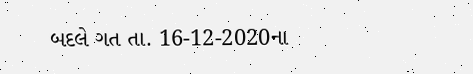બદલે ગત તા. 16-12-2020ના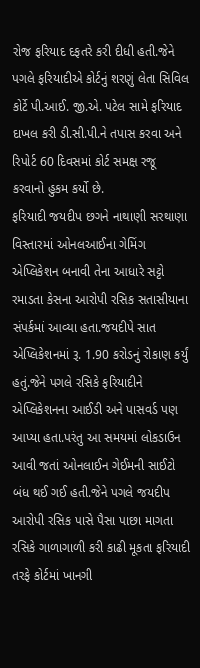રોજ ફરિયાદ દફતરે કરી દીધી હતી.જેને પગલે ફરિયાદીએ કોર્ટનું શરણું લેતા સિવિલ કોર્ટે પી.આઈ. જી.એ. પટેલ સામે ફરિયાદ દાખલ કરી ડી.સી.પી.ને તપાસ કરવા અને રિપોર્ટ 60 દિવસમાં કોર્ટ સમક્ષ રજૂ કરવાનો હુકમ કર્યો છે.
ફરિયાદી જયદીપ છગને નાથાણી સરથાણા વિસ્તારમાં ઓનલઆઈના ગેમિંગ એપ્લિકેશન બનાવી તેના આધારે સટ્ટો રમાડતા કેસના આરોપી રસિક સતાસીયાના સંપર્કમાં આવ્યા હતા.જયદીપે સાત એપ્લિકેશનમાં રૂ. 1.90 કરોડનું રોકાણ કર્યું હતું.જેને પગલે રસિકે ફરિયાદીને એપ્લિકેશનના આઈડી અને પાસવર્ડ પણ આપ્યા હતા.પરંતુ આ સમયમાં લોકડાઉન આવી જતાં ઓનલાઈન ગેઈમની સાઈટો બંધ થઈ ગઈ હતી.જેને પગલે જયદીપ આરોપી રસિક પાસે પૈસા પાછા માગતા રસિકે ગાળાગાળી કરી કાઢી મૂકતા ફરિયાદી તરફે કોર્ટમાં ખાનગી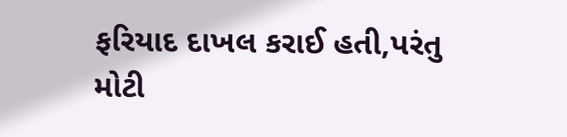ફરિયાદ દાખલ કરાઈ હતી,પરંતુ મોટી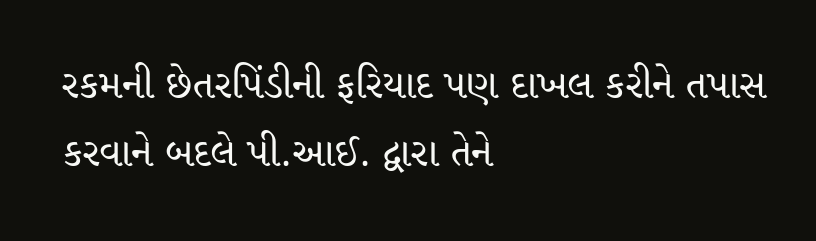રકમની છેતરપિંડીની ફરિયાદ પણ દાખલ કરીને તપાસ કરવાને બદલે પી.આઈ. દ્વારા તેને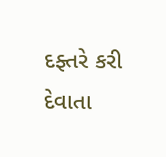દફ્તરે કરી દેવાતા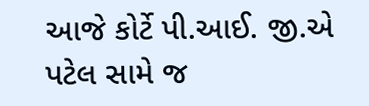આજે કોર્ટે પી.આઈ. જી.એ પટેલ સામે જ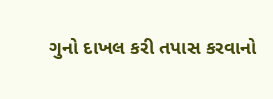ગુનો દાખલ કરી તપાસ કરવાનો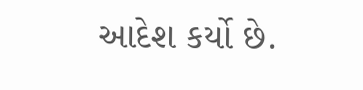આદેશ કર્યો છે.